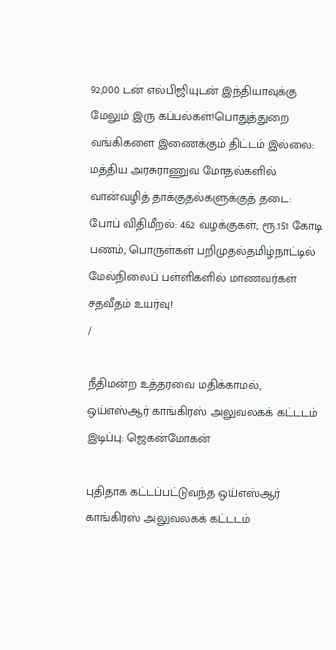92,000 டன் எல்பிஜியுடன் இந்தியாவுக்கு மேலும் இரு கப்பல்கள்!பொதுத்துறை வங்கிகளை இணைக்கும் திட்டம் இல்லை: மத்திய அரசுராணுவ மோதல்களில் வான்வழித் தாக்குதல்களுக்குத் தடை: போப் விதிமீறல்: 462 வழக்குகள்; ரூ.151 கோடி பணம், பொருள்கள் பறிமுதல்தமிழ்நாட்டில் மேல்நிலைப் பள்ளிகளில் மாணவர்கள் சதவீதம் உயர்வு!
/

நீதிமன்ற உத்தரவை மதிக்காமல், ஒய்எஸ்ஆர் காங்கிரஸ் அலுவலகக் கட்டடம் இடிப்பு: ஜெகன்மோகன்

புதிதாக கட்டப்பட்டுவந்த ஒய்எஸ்ஆர் காங்கிரஸ் அலுவலகக் கட்டடம்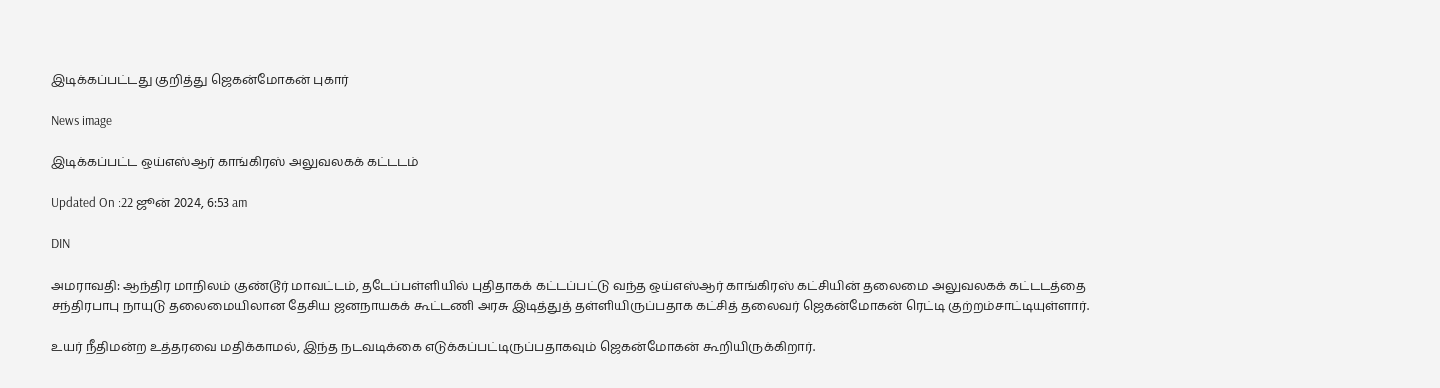இடிக்கப்பட்டது குறித்து ஜெகன்மோகன் புகார்

News image

இடிக்கப்பட்ட ஒய்எஸ்ஆர் காங்கிரஸ் அலுவலகக் கட்டடம்

Updated On :22 ஜூன் 2024, 6:53 am

DIN

அமராவதி: ஆந்திர மாநிலம் குண்டூர் மாவட்டம், தடேப்பள்ளியில் புதிதாகக் கட்டப்பட்டு வந்த ஒய்எஸ்ஆர் காங்கிரஸ் கட்சியின் தலைமை அலுவலகக் கட்டடத்தை சந்திரபாபு நாயுடு தலைமையிலான தேசிய ஜனநாயகக் கூட்டணி அரசு இடித்துத் தள்ளியிருப்பதாக கட்சித் தலைவர் ஜெகன்மோகன் ரெட்டி குற்றம்சாட்டியுள்ளார்.

உயர் நீதிமன்ற உத்தரவை மதிக்காமல், இந்த நடவடிக்கை எடுக்கப்பட்டிருப்பதாகவும் ஜெகன்மோகன் கூறியிருக்கிறார்.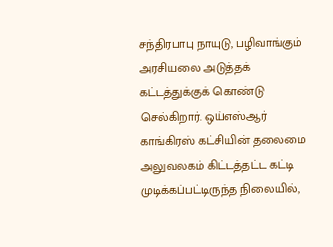சந்திரபாபு நாயுடு, பழிவாங்கும் அரசியலை அடுத்தக் கட்டத்துக்குக் கொண்டு செல்கிறார். ஒய்எஸ்ஆர் காங்கிரஸ் கட்சியின் தலைமை அலுவலகம் கிட்டத்தட்ட கட்டி முடிக்கப்பட்டிருந்த நிலையில்,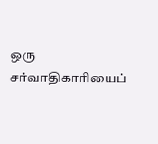ஒரு சர்வாதிகாரியைப்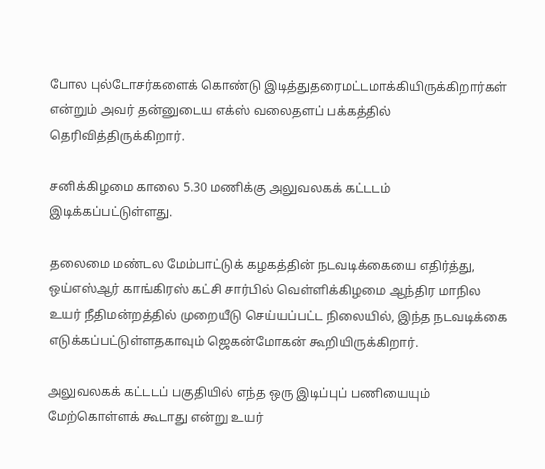போல புல்டோசர்களைக் கொண்டு இடித்துதரைமட்டமாக்கியிருக்கிறார்கள் என்றும் அவர் தன்னுடைய எக்ஸ் வலைதளப் பக்கத்தில் தெரிவித்திருக்கிறார்.

சனிக்கிழமை காலை 5.30 மணிக்கு அலுவலகக் கட்டடம் இடிக்கப்பட்டுள்ளது.

தலைமை மண்டல மேம்பாட்டுக் கழகத்தின் நடவடிக்கையை எதிர்த்து, ஒய்எஸ்ஆர் காங்கிரஸ் கட்சி சார்பில் வெள்ளிக்கிழமை ஆந்திர மாநில உயர் நீதிமன்றத்தில் முறையீடு செய்யப்பட்ட நிலையில், இந்த நடவடிக்கை எடுக்கப்பட்டுள்ளதகாவும் ஜெகன்மோகன் கூறியிருக்கிறார்.

அலுவலகக் கட்டடப் பகுதியில் எந்த ஒரு இடிப்புப் பணியையும் மேற்கொள்ளக் கூடாது என்று உயர்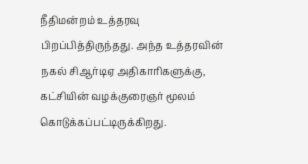நீதிமன்றம் உத்தரவு பிறப்பித்திருந்தது. அந்த உத்தரவின் நகல் சிஆர்டிஏ அதிகாரிகளுக்கு, கட்சியின் வழக்குரைஞர் மூலம் கொடுக்கப்பட்டிருக்கிறது.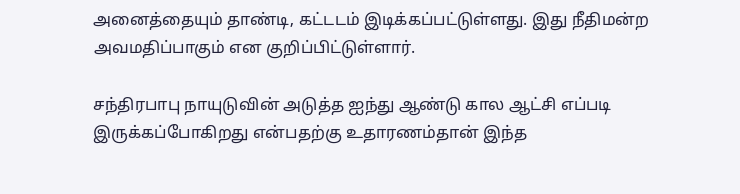அனைத்தையும் தாண்டி, கட்டடம் இடிக்கப்பட்டுள்ளது. இது நீதிமன்ற அவமதிப்பாகும் என குறிப்பிட்டுள்ளார்.

சந்திரபாபு நாயுடுவின் அடுத்த ஐந்து ஆண்டு கால ஆட்சி எப்படி இருக்கப்போகிறது என்பதற்கு உதாரணம்தான் இந்த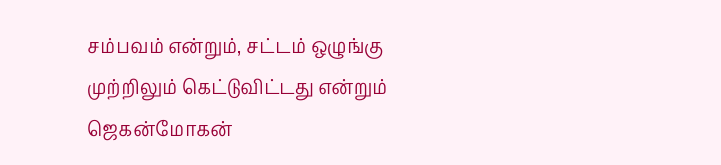சம்பவம் என்றும், சட்டம் ஒழுங்கு முற்றிலும் கெட்டுவிட்டது என்றும் ஜெகன்மோகன்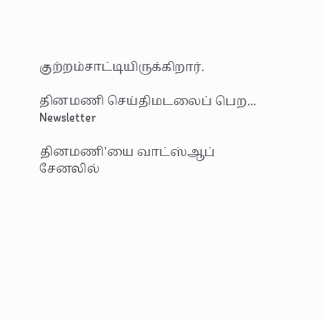குற்றம்சாட்டியிருக்கிறார்.

தினமணி செய்திமடலைப் பெற... Newsletter

தினமணி'யை வாட்ஸ்ஆப் சேனலில்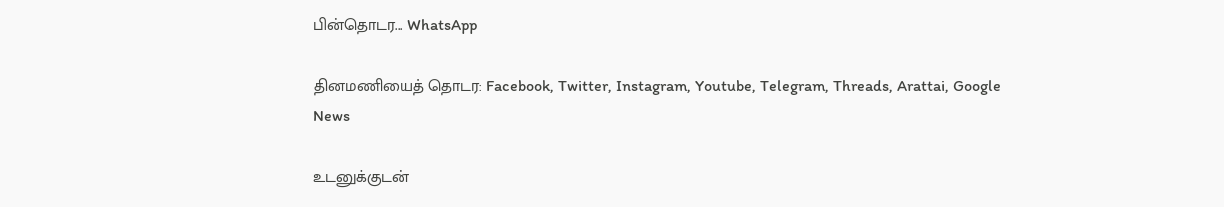பின்தொடர... WhatsApp

தினமணியைத் தொடர: Facebook, Twitter, Instagram, Youtube, Telegram, Threads, Arattai, Google News

உடனுக்குடன்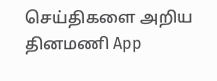செய்திகளை அறிய தினமணி App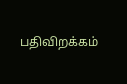பதிவிறக்கம்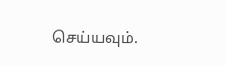செய்யவும்.